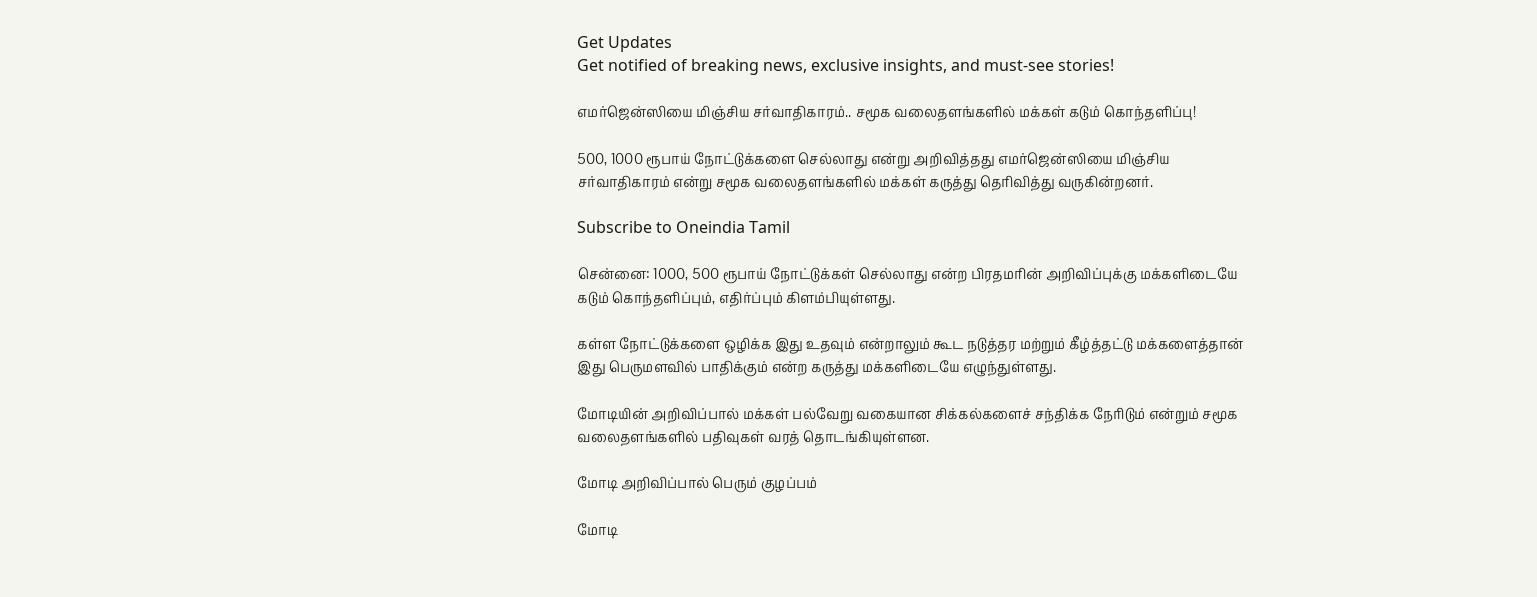Get Updates
Get notified of breaking news, exclusive insights, and must-see stories!

எமர்ஜென்ஸியை மிஞ்சிய சர்வாதிகாரம்.. சமூக வலைதளங்களில் மக்கள் கடும் கொந்தளிப்பு!

500, 1000 ரூபாய் நோட்டுக்களை செல்லாது என்று அறிவித்தது எமர்ஜென்ஸியை மிஞ்சிய சர்வாதிகாரம் என்று சமூக வலைதளங்களில் மக்கள் கருத்து தெரிவித்து வருகின்றனர்.

Subscribe to Oneindia Tamil

சென்னை: 1000, 500 ரூபாய் நோட்டுக்கள் செல்லாது என்ற பிரதமரின் அறிவிப்புக்கு மக்களிடையே கடும் கொந்தளிப்பும், எதிர்ப்பும் கிளம்பியுள்ளது.

கள்ள நோட்டுக்களை ஒழிக்க இது உதவும் என்றாலும் கூட நடுத்தர மற்றும் கீழ்த்தட்டு மக்களைத்தான் இது பெருமளவில் பாதிக்கும் என்ற கருத்து மக்களிடையே எழுந்துள்ளது.

மோடியின் அறிவிப்பால் மக்கள் பல்வேறு வகையான சிக்கல்களைச் சந்திக்க நேரிடும் என்றும் சமூக வலைதளங்களில் பதிவுகள் வரத் தொடங்கியுள்ளன.

மோடி அறிவிப்பால் பெரும் குழப்பம்

மோடி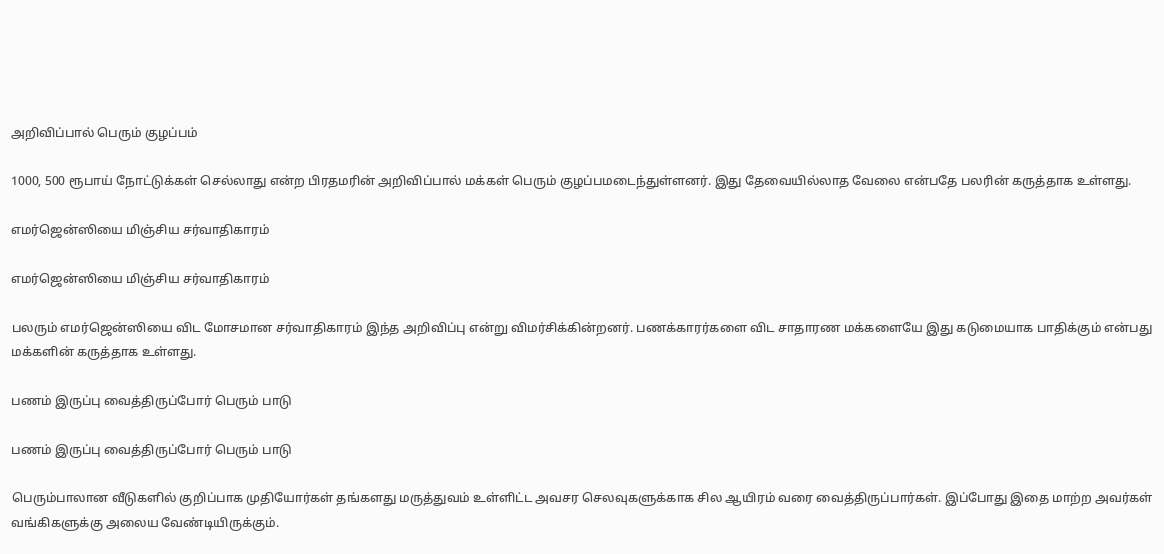அறிவிப்பால் பெரும் குழப்பம்

1000, 500 ரூபாய் நோட்டுக்கள் செல்லாது என்ற பிரதமரின் அறிவிப்பால் மக்கள் பெரும் குழப்பமடைந்துள்ளனர். இது தேவையில்லாத வேலை என்பதே பலரின் கருத்தாக உள்ளது.

எமர்ஜென்ஸியை மிஞ்சிய சர்வாதிகாரம்

எமர்ஜென்ஸியை மிஞ்சிய சர்வாதிகாரம்

பலரும் எமர்ஜென்ஸியை விட மோசமான சர்வாதிகாரம் இந்த அறிவிப்பு என்று விமர்சிக்கின்றனர். பணக்காரர்களை விட சாதாரண மக்களையே இது கடுமையாக பாதிக்கும் என்பது மக்களின் கருத்தாக உள்ளது.

பணம் இருப்பு வைத்திருப்போர் பெரும் பாடு

பணம் இருப்பு வைத்திருப்போர் பெரும் பாடு

பெரும்பாலான வீடுகளில் குறிப்பாக முதியோர்கள் தங்களது மருத்துவம் உள்ளிட்ட அவசர செலவுகளுக்காக சில ஆயிரம் வரை வைத்திருப்பார்கள். இப்போது இதை மாற்ற அவர்கள் வங்கிகளுக்கு அலைய வேண்டியிருக்கும்.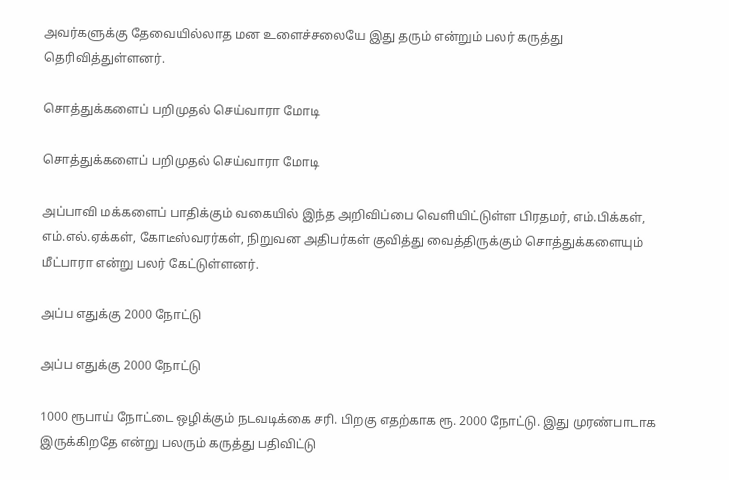அவர்களுக்கு தேவையில்லாத மன உளைச்சலையே இது தரும் என்றும் பலர் கருத்து தெரிவித்துள்ளனர்.

சொத்துக்களைப் பறிமுதல் செய்வாரா மோடி

சொத்துக்களைப் பறிமுதல் செய்வாரா மோடி

அப்பாவி மக்களைப் பாதிக்கும் வகையில் இந்த அறிவிப்பை வெளியிட்டுள்ள பிரதமர், எம்.பிக்கள், எம்.எல்.ஏக்கள், கோடீஸ்வரர்கள், நிறுவன அதிபர்கள் குவித்து வைத்திருக்கும் சொத்துக்களையும் மீட்பாரா என்று பலர் கேட்டுள்ளனர்.

அப்ப எதுக்கு 2000 நோட்டு

அப்ப எதுக்கு 2000 நோட்டு

1000 ரூபாய் நோட்டை ஒழிக்கும் நடவடிக்கை சரி. பிறகு எதற்காக ரூ. 2000 நோட்டு. இது முரண்பாடாக இருக்கிறதே என்று பலரும் கருத்து பதிவிட்டு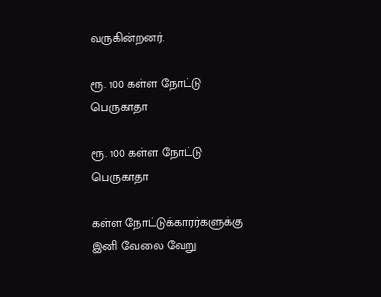வருகின்றனர்.

ரூ. 100 கள்ள நோட்டு பெருகாதா

ரூ. 100 கள்ள நோட்டு பெருகாதா

கள்ள நோட்டுக்காரர்களுக்கு இனி வேலை வேறு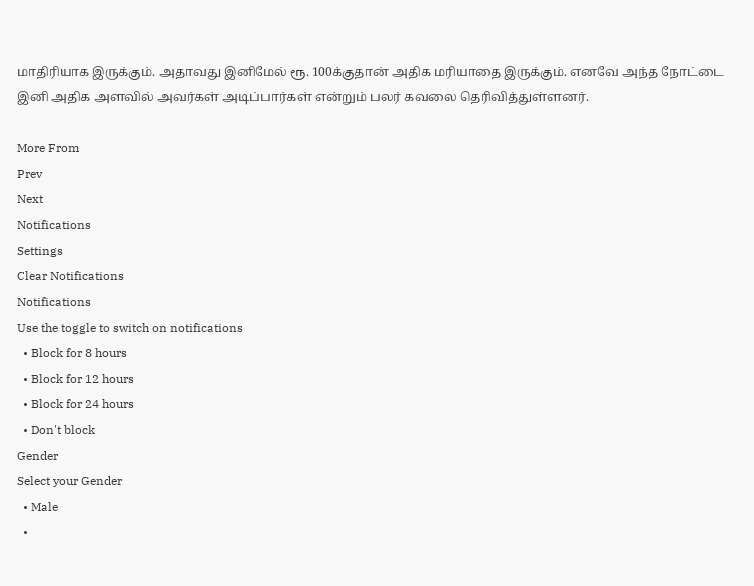மாதிரியாக இருக்கும். அதாவது இனிமேல் ரூ. 100க்குதான் அதிக மரியாதை இருக்கும். எனவே அந்த நோட்டை இனி அதிக அளவில் அவர்கள் அடிப்பார்கள் என்றும் பலர் கவலை தெரிவித்துள்ளனர்.

More From
Prev
Next
Notifications
Settings
Clear Notifications
Notifications
Use the toggle to switch on notifications
  • Block for 8 hours
  • Block for 12 hours
  • Block for 24 hours
  • Don't block
Gender
Select your Gender
  • Male
  •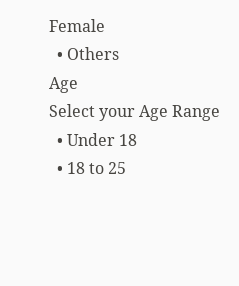Female
  • Others
Age
Select your Age Range
  • Under 18
  • 18 to 25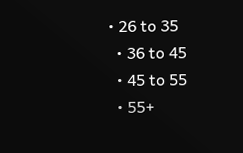• 26 to 35
  • 36 to 45
  • 45 to 55
  • 55+